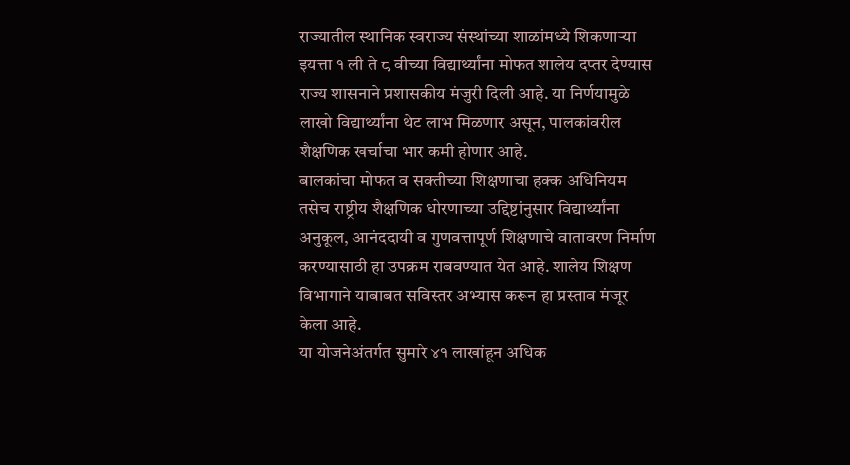राज्यातील स्थानिक स्वराज्य संस्थांच्या शाळांमध्ये शिकणाऱ्या इयत्ता १ ली ते ८ वीच्या विद्यार्थ्यांना मोफत शालेय दप्तर देण्यास राज्य शासनाने प्रशासकीय मंजुरी दिली आहे. या निर्णयामुळे लाखो विद्यार्थ्यांना थेट लाभ मिळणार असून, पालकांवरील शैक्षणिक खर्चाचा भार कमी होणार आहे.
बालकांचा मोफत व सक्तीच्या शिक्षणाचा हक्क अधिनियम तसेच राष्ट्रीय शैक्षणिक धोरणाच्या उद्दिष्टांनुसार विद्यार्थ्यांना अनुकूल, आनंददायी व गुणवत्तापूर्ण शिक्षणाचे वातावरण निर्माण करण्यासाठी हा उपक्रम राबवण्यात येत आहे. शालेय शिक्षण विभागाने याबाबत सविस्तर अभ्यास करून हा प्रस्ताव मंजूर केला आहे.
या योजनेअंतर्गत सुमारे ४१ लाखांहून अधिक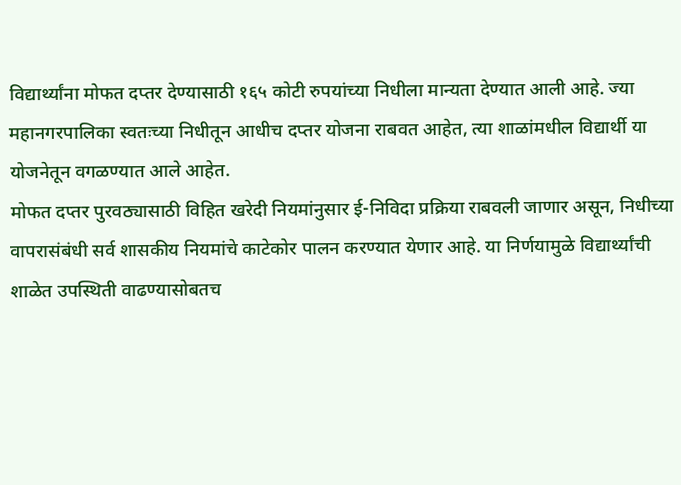विद्यार्थ्यांना मोफत दप्तर देण्यासाठी १६५ कोटी रुपयांच्या निधीला मान्यता देण्यात आली आहे. ज्या महानगरपालिका स्वतःच्या निधीतून आधीच दप्तर योजना राबवत आहेत, त्या शाळांमधील विद्यार्थी या योजनेतून वगळण्यात आले आहेत.
मोफत दप्तर पुरवठ्यासाठी विहित खरेदी नियमांनुसार ई-निविदा प्रक्रिया राबवली जाणार असून, निधीच्या वापरासंबंधी सर्व शासकीय नियमांचे काटेकोर पालन करण्यात येणार आहे. या निर्णयामुळे विद्यार्थ्यांची शाळेत उपस्थिती वाढण्यासोबतच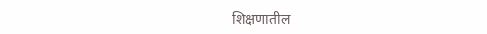शिक्षणातील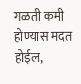गळती कमी होण्यास मदत होईल,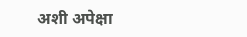अशी अपेक्षा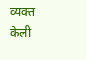व्यक्त केली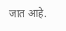जात आहे.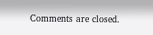Comments are closed.